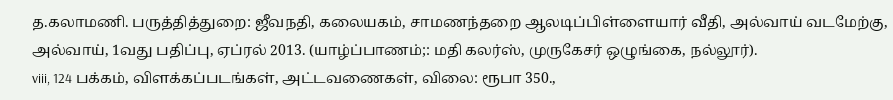த.கலாமணி. பருத்தித்துறை: ஜீவநதி, கலையகம், சாமணந்தறை ஆலடிப்பிள்ளையார் வீதி, அல்வாய் வடமேற்கு, அல்வாய், 1வது பதிப்பு, ஏப்ரல் 2013. (யாழ்ப்பாணம்;: மதி கலர்ஸ், முருகேசர் ஒழுங்கை, நல்லூர்).
viii, 124 பக்கம், விளக்கப்படங்கள், அட்டவணைகள், விலை: ரூபா 350.,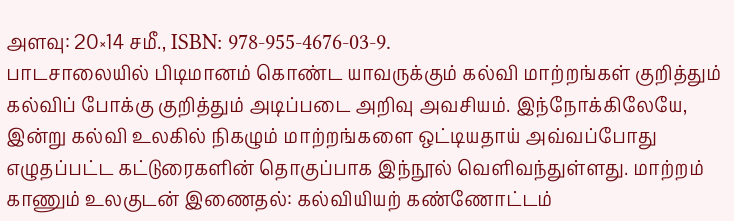அளவு: 20×14 சமீ., ISBN: 978-955-4676-03-9.
பாடசாலையில் பிடிமானம் கொண்ட யாவருக்கும் கல்வி மாற்றங்கள் குறித்தும் கல்விப் போக்கு குறித்தும் அடிப்படை அறிவு அவசியம். இந்நோக்கிலேயே, இன்று கல்வி உலகில் நிகழும் மாற்றங்களை ஒட்டியதாய் அவ்வப்போது எழுதப்பட்ட கட்டுரைகளின் தொகுப்பாக இந்நூல் வெளிவந்துள்ளது. மாற்றம் காணும் உலகுடன் இணைதல்: கல்வியியற் கண்ணோட்டம்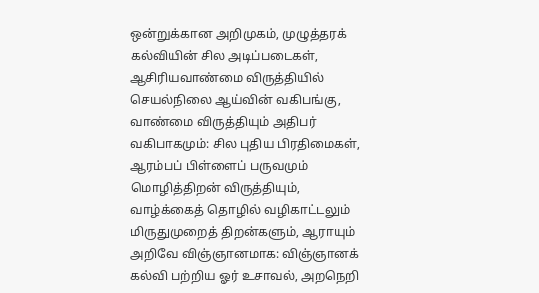ஒன்றுக்கான அறிமுகம், முழுத்தரக் கல்வியின் சில அடிப்படைகள், ஆசிரியவாண்மை விருத்தியில் செயல்நிலை ஆய்வின் வகிபங்கு, வாண்மை விருத்தியும் அதிபர் வகிபாகமும்: சில புதிய பிரதிமைகள், ஆரம்பப் பிள்ளைப் பருவமும் மொழித்திறன் விருத்தியும், வாழ்க்கைத் தொழில் வழிகாட்டலும் மிருதுமுறைத் திறன்களும், ஆராயும் அறிவே விஞ்ஞானமாக: விஞ்ஞானக் கல்வி பற்றிய ஓர் உசாவல், அறநெறி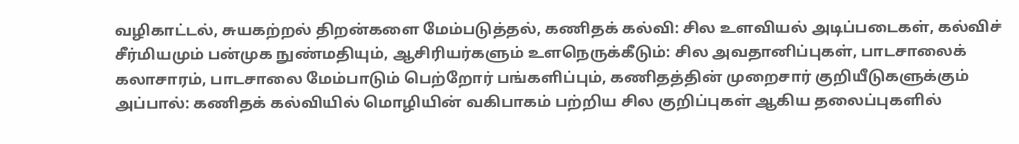வழிகாட்டல், சுயகற்றல் திறன்களை மேம்படுத்தல், கணிதக் கல்வி: சில உளவியல் அடிப்படைகள், கல்விச் சீர்மியமும் பன்முக நுண்மதியும், ஆசிரியர்களும் உளநெருக்கீடும்: சில அவதானிப்புகள், பாடசாலைக் கலாசாரம், பாடசாலை மேம்பாடும் பெற்றோர் பங்களிப்பும், கணிதத்தின் முறைசார் குறியீடுகளுக்கும் அப்பால்: கணிதக் கல்வியில் மொழியின் வகிபாகம் பற்றிய சில குறிப்புகள் ஆகிய தலைப்புகளில்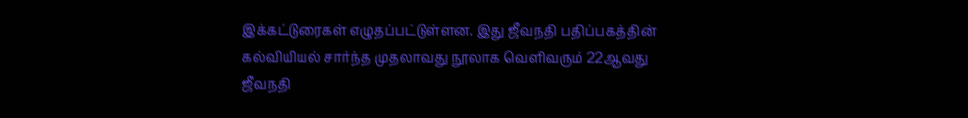இக்கட்டுரைகள் எழுதப்பட்டுள்ளன. இது ஜீவநதி பதிப்பகத்தின் கல்வியியல் சார்ந்த முதலாவது நூலாக வெளிவரும் 22ஆவது ஜீவநதி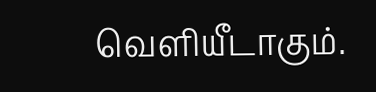வெளியீடாகும்.